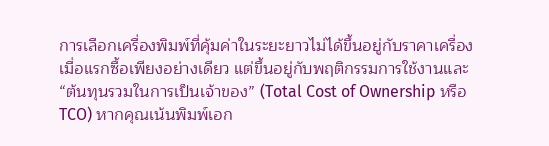การเลือกเครื่องพิมพ์ที่คุ้มค่าในระยะยาวไม่ได้ขึ้นอยู่กับราคาเครื่องเมื่อแรกซื้อเพียงอย่างเดียว แต่ขึ้นอยู่กับพฤติกรรมการใช้งานและ “ต้นทุนรวมในการเป็นเจ้าของ” (Total Cost of Ownership หรือ TCO) หากคุณเน้นพิมพ์เอก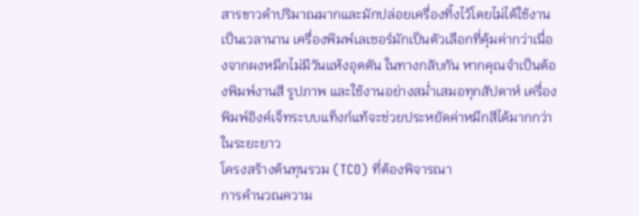สารขาวดำปริมาณมากและมักปล่อยเครื่องทิ้งไว้โดยไม่ได้ใช้งานเป็นเวลานาน เครื่องพิมพ์เลเซอร์มักเป็นตัวเลือกที่คุ้มค่ากว่าเนื่องจากผงหมึกไม่มีวันแห้งอุดตัน ในทางกลับกัน หากคุณจำเป็นต้องพิมพ์งานสี รูปภาพ และใช้งานอย่างสม่ำเสมอทุกสัปดาห์ เครื่องพิมพ์อิงค์เจ็ทระบบแท็งก์แท้จะช่วยประหยัดค่าหมึกสีได้มากกว่าในระยะยาว
โครงสร้างต้นทุนรวม (TCO) ที่ต้องพิจารณา
การคำนวณความ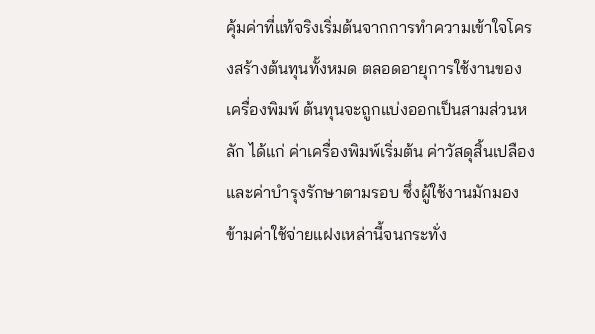คุ้มค่าที่แท้จริงเริ่มต้นจากการทำความเข้าใจโครงสร้างต้นทุนทั้งหมด ตลอดอายุการใช้งานของเครื่องพิมพ์ ต้นทุนจะถูกแบ่งออกเป็นสามส่วนหลัก ได้แก่ ค่าเครื่องพิมพ์เริ่มต้น ค่าวัสดุสิ้นเปลือง และค่าบำรุงรักษาตามรอบ ซึ่งผู้ใช้งานมักมองข้ามค่าใช้จ่ายแฝงเหล่านี้จนกระทั่ง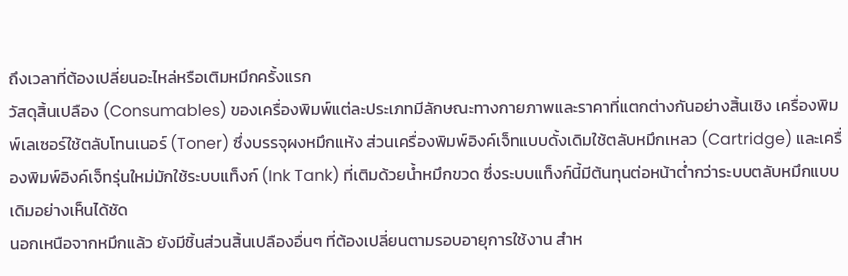ถึงเวลาที่ต้องเปลี่ยนอะไหล่หรือเติมหมึกครั้งแรก
วัสดุสิ้นเปลือง (Consumables) ของเครื่องพิมพ์แต่ละประเภทมีลักษณะทางกายภาพและราคาที่แตกต่างกันอย่างสิ้นเชิง เครื่องพิมพ์เลเซอร์ใช้ตลับโทนเนอร์ (Toner) ซึ่งบรรจุผงหมึกแห้ง ส่วนเครื่องพิมพ์อิงค์เจ็ทแบบดั้งเดิมใช้ตลับหมึกเหลว (Cartridge) และเครื่องพิมพ์อิงค์เจ็ทรุ่นใหม่มักใช้ระบบแท็งก์ (Ink Tank) ที่เติมด้วยน้ำหมึกขวด ซึ่งระบบแท็งก์นี้มีต้นทุนต่อหน้าต่ำกว่าระบบตลับหมึกแบบเดิมอย่างเห็นได้ชัด
นอกเหนือจากหมึกแล้ว ยังมีชิ้นส่วนสิ้นเปลืองอื่นๆ ที่ต้องเปลี่ยนตามรอบอายุการใช้งาน สำห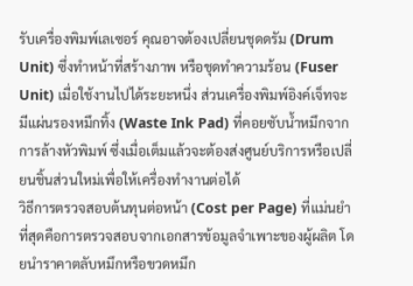รับเครื่องพิมพ์เลเซอร์ คุณอาจต้องเปลี่ยนชุดดรัม (Drum Unit) ซึ่งทำหน้าที่สร้างภาพ หรือชุดทำความร้อน (Fuser Unit) เมื่อใช้งานไปได้ระยะหนึ่ง ส่วนเครื่องพิมพ์อิงค์เจ็ทจะมีแผ่นรองหมึกทิ้ง (Waste Ink Pad) ที่คอยซับน้ำหมึกจากการล้างหัวพิมพ์ ซึ่งเมื่อเต็มแล้วจะต้องส่งศูนย์บริการหรือเปลี่ยนชิ้นส่วนใหม่เพื่อให้เครื่องทำงานต่อได้
วิธีการตรวจสอบต้นทุนต่อหน้า (Cost per Page) ที่แม่นยำที่สุดคือการตรวจสอบจากเอกสารข้อมูลจำเพาะของผู้ผลิต โดยนำราคาตลับหมึกหรือขวดหมึก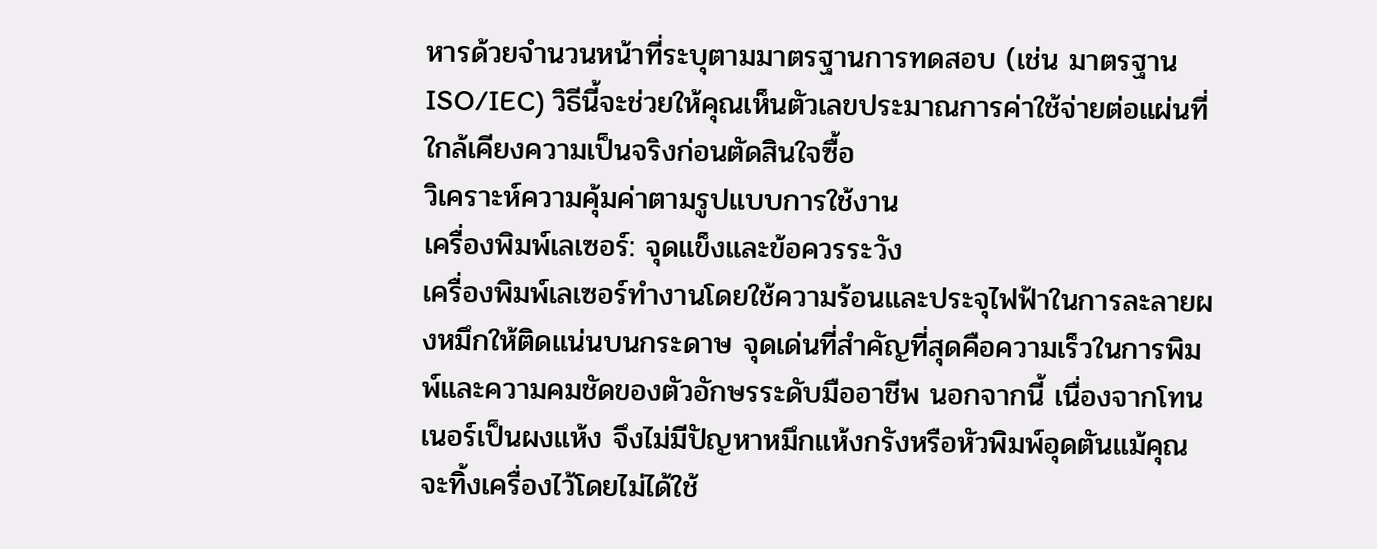หารด้วยจำนวนหน้าที่ระบุตามมาตรฐานการทดสอบ (เช่น มาตรฐาน ISO/IEC) วิธีนี้จะช่วยให้คุณเห็นตัวเลขประมาณการค่าใช้จ่ายต่อแผ่นที่ใกล้เคียงความเป็นจริงก่อนตัดสินใจซื้อ
วิเคราะห์ความคุ้มค่าตามรูปแบบการใช้งาน
เครื่องพิมพ์เลเซอร์: จุดแข็งและข้อควรระวัง
เครื่องพิมพ์เลเซอร์ทำงานโดยใช้ความร้อนและประจุไฟฟ้าในการละลายผงหมึกให้ติดแน่นบนกระดาษ จุดเด่นที่สำคัญที่สุดคือความเร็วในการพิมพ์และความคมชัดของตัวอักษรระดับมืออาชีพ นอกจากนี้ เนื่องจากโทนเนอร์เป็นผงแห้ง จึงไม่มีปัญหาหมึกแห้งกรังหรือหัวพิมพ์อุดตันแม้คุณจะทิ้งเครื่องไว้โดยไม่ได้ใช้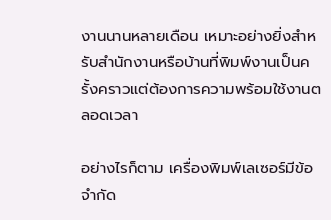งานนานหลายเดือน เหมาะอย่างยิ่งสำหรับสำนักงานหรือบ้านที่พิมพ์งานเป็นครั้งคราวแต่ต้องการความพร้อมใช้งานตลอดเวลา

อย่างไรก็ตาม เครื่องพิมพ์เลเซอร์มีข้อจำกัด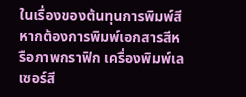ในเรื่องของต้นทุนการพิมพ์สี หากต้องการพิมพ์เอกสารสีหรือภาพกราฟิก เครื่องพิมพ์เลเซอร์สี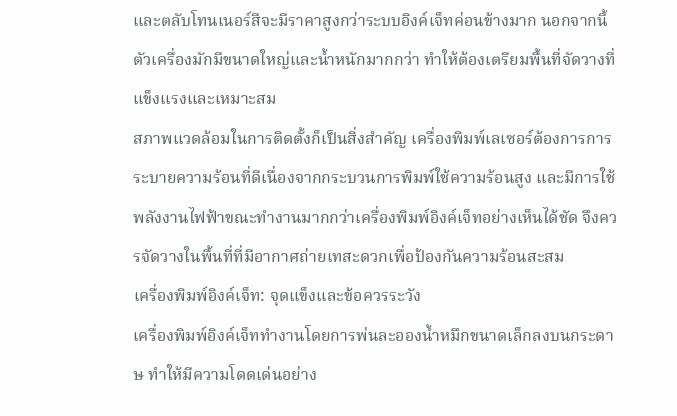และตลับโทนเนอร์สีจะมีราคาสูงกว่าระบบอิงค์เจ็ทค่อนข้างมาก นอกจากนี้ ตัวเครื่องมักมีขนาดใหญ่และน้ำหนักมากกว่า ทำให้ต้องเตรียมพื้นที่จัดวางที่แข็งแรงและเหมาะสม
สภาพแวดล้อมในการติดตั้งก็เป็นสิ่งสำคัญ เครื่องพิมพ์เลเซอร์ต้องการการระบายความร้อนที่ดีเนื่องจากกระบวนการพิมพ์ใช้ความร้อนสูง และมีการใช้พลังงานไฟฟ้าขณะทำงานมากกว่าเครื่องพิมพ์อิงค์เจ็ทอย่างเห็นได้ชัด จึงควรจัดวางในพื้นที่ที่มีอากาศถ่ายเทสะดวกเพื่อป้องกันความร้อนสะสม
เครื่องพิมพ์อิงค์เจ็ท: จุดแข็งและข้อควรระวัง
เครื่องพิมพ์อิงค์เจ็ททำงานโดยการพ่นละอองน้ำหมึกขนาดเล็กลงบนกระดาษ ทำให้มีความโดดเด่นอย่าง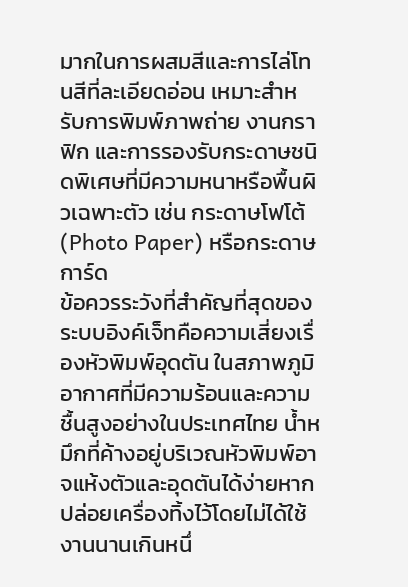มากในการผสมสีและการไล่โทนสีที่ละเอียดอ่อน เหมาะสำหรับการพิมพ์ภาพถ่าย งานกราฟิก และการรองรับกระดาษชนิดพิเศษที่มีความหนาหรือพื้นผิวเฉพาะตัว เช่น กระดาษโฟโต้ (Photo Paper) หรือกระดาษการ์ด
ข้อควรระวังที่สำคัญที่สุดของระบบอิงค์เจ็ทคือความเสี่ยงเรื่องหัวพิมพ์อุดตัน ในสภาพภูมิอากาศที่มีความร้อนและความชื้นสูงอย่างในประเทศไทย น้ำหมึกที่ค้างอยู่บริเวณหัวพิมพ์อาจแห้งตัวและอุดตันได้ง่ายหากปล่อยเครื่องทิ้งไว้โดยไม่ได้ใช้งานนานเกินหนึ่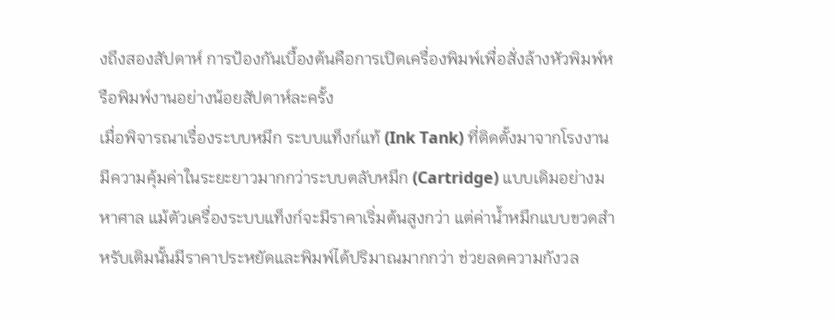งถึงสองสัปดาห์ การป้องกันเบื้องต้นคือการเปิดเครื่องพิมพ์เพื่อสั่งล้างหัวพิมพ์หรือพิมพ์งานอย่างน้อยสัปดาห์ละครั้ง
เมื่อพิจารณาเรื่องระบบหมึก ระบบแท็งก์แท้ (Ink Tank) ที่ติดตั้งมาจากโรงงานมีความคุ้มค่าในระยะยาวมากกว่าระบบตลับหมึก (Cartridge) แบบเดิมอย่างมหาศาล แม้ตัวเครื่องระบบแท็งก์จะมีราคาเริ่มต้นสูงกว่า แต่ค่าน้ำหมึกแบบขวดสำหรับเติมนั้นมีราคาประหยัดและพิมพ์ได้ปริมาณมากกว่า ช่วยลดความกังวล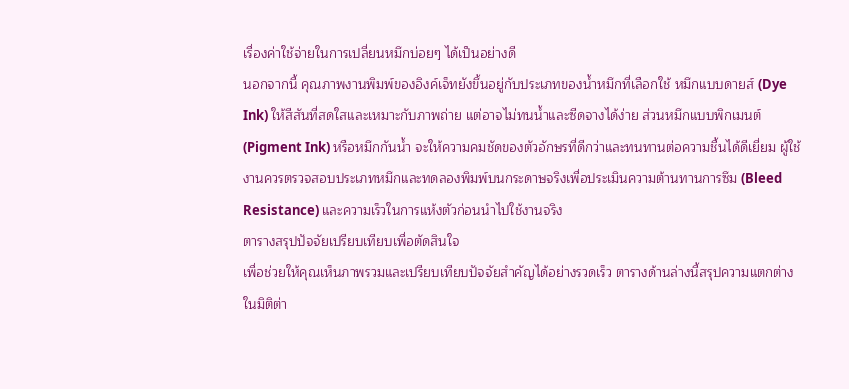เรื่องค่าใช้จ่ายในการเปลี่ยนหมึกบ่อยๆ ได้เป็นอย่างดี
นอกจากนี้ คุณภาพงานพิมพ์ของอิงค์เจ็ทยังขึ้นอยู่กับประเภทของน้ำหมึกที่เลือกใช้ หมึกแบบดายส์ (Dye Ink) ให้สีสันที่สดใสและเหมาะกับภาพถ่าย แต่อาจไม่ทนน้ำและซีดจางได้ง่าย ส่วนหมึกแบบพิกเมนต์ (Pigment Ink) หรือหมึกกันน้ำ จะให้ความคมชัดของตัวอักษรที่ดีกว่าและทนทานต่อความชื้นได้ดีเยี่ยม ผู้ใช้งานควรตรวจสอบประเภทหมึกและทดลองพิมพ์บนกระดาษจริงเพื่อประเมินความต้านทานการซึม (Bleed Resistance) และความเร็วในการแห้งตัวก่อนนำไปใช้งานจริง
ตารางสรุปปัจจัยเปรียบเทียบเพื่อตัดสินใจ
เพื่อช่วยให้คุณเห็นภาพรวมและเปรียบเทียบปัจจัยสำคัญได้อย่างรวดเร็ว ตารางด้านล่างนี้สรุปความแตกต่างในมิติต่า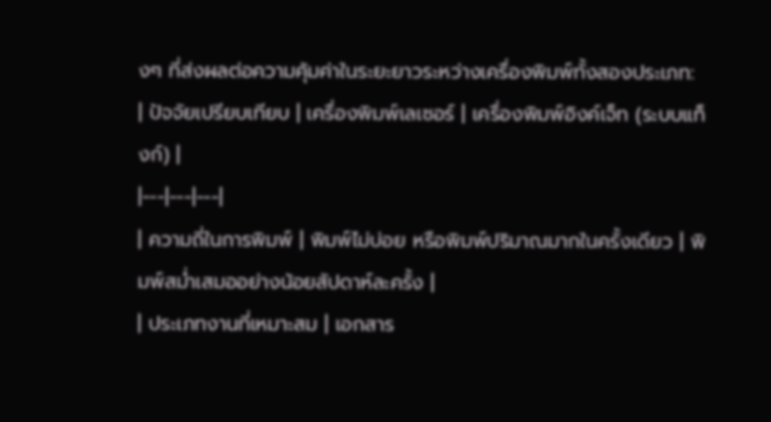งๆ ที่ส่งผลต่อความคุ้มค่าในระยะยาวระหว่างเครื่องพิมพ์ทั้งสองประเภท:
| ปัจจัยเปรียบเทียบ | เครื่องพิมพ์เลเซอร์ | เครื่องพิมพ์อิงค์เจ็ท (ระบบแท็งก์) |
|---|---|---|
| ความถี่ในการพิมพ์ | พิมพ์ไม่บ่อย หรือพิมพ์ปริมาณมากในครั้งเดียว | พิมพ์สม่ำเสมออย่างน้อยสัปดาห์ละครั้ง |
| ประเภทงานที่เหมาะสม | เอกสาร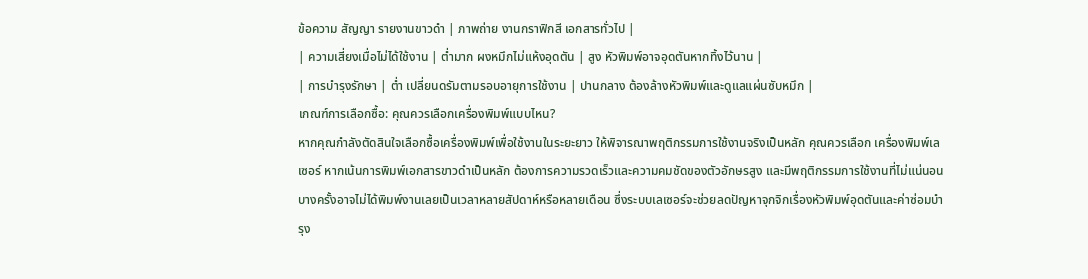ข้อความ สัญญา รายงานขาวดำ | ภาพถ่าย งานกราฟิกสี เอกสารทั่วไป |
| ความเสี่ยงเมื่อไม่ได้ใช้งาน | ต่ำมาก ผงหมึกไม่แห้งอุดตัน | สูง หัวพิมพ์อาจอุดตันหากทิ้งไว้นาน |
| การบำรุงรักษา | ต่ำ เปลี่ยนดรัมตามรอบอายุการใช้งาน | ปานกลาง ต้องล้างหัวพิมพ์และดูแลแผ่นซับหมึก |
เกณฑ์การเลือกซื้อ: คุณควรเลือกเครื่องพิมพ์แบบไหน?
หากคุณกำลังตัดสินใจเลือกซื้อเครื่องพิมพ์เพื่อใช้งานในระยะยาว ให้พิจารณาพฤติกรรมการใช้งานจริงเป็นหลัก คุณควรเลือก เครื่องพิมพ์เลเซอร์ หากเน้นการพิมพ์เอกสารขาวดำเป็นหลัก ต้องการความรวดเร็วและความคมชัดของตัวอักษรสูง และมีพฤติกรรมการใช้งานที่ไม่แน่นอน บางครั้งอาจไม่ได้พิมพ์งานเลยเป็นเวลาหลายสัปดาห์หรือหลายเดือน ซึ่งระบบเลเซอร์จะช่วยลดปัญหาจุกจิกเรื่องหัวพิมพ์อุดตันและค่าซ่อมบำรุง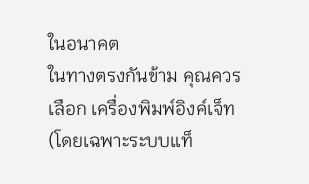ในอนาคต
ในทางตรงกันข้าม คุณควรเลือก เครื่องพิมพ์อิงค์เจ็ท (โดยเฉพาะระบบแท็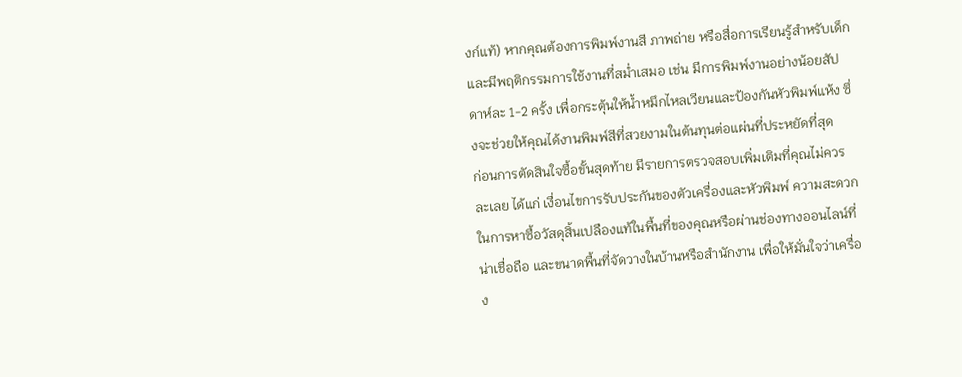งก์แท้) หากคุณต้องการพิมพ์งานสี ภาพถ่าย หรือสื่อการเรียนรู้สำหรับเด็ก และมีพฤติกรรมการใช้งานที่สม่ำเสมอ เช่น มีการพิมพ์งานอย่างน้อยสัปดาห์ละ 1-2 ครั้ง เพื่อกระตุ้นให้น้ำหมึกไหลเวียนและป้องกันหัวพิมพ์แห้ง ซึ่งจะช่วยให้คุณได้งานพิมพ์สีที่สวยงามในต้นทุนต่อแผ่นที่ประหยัดที่สุด
ก่อนการตัดสินใจซื้อขั้นสุดท้าย มีรายการตรวจสอบเพิ่มเติมที่คุณไม่ควรละเลย ได้แก่ เงื่อนไขการรับประกันของตัวเครื่องและหัวพิมพ์ ความสะดวกในการหาซื้อวัสดุสิ้นเปลืองแท้ในพื้นที่ของคุณหรือผ่านช่องทางออนไลน์ที่น่าเชื่อถือ และขนาดพื้นที่จัดวางในบ้านหรือสำนักงาน เพื่อให้มั่นใจว่าเครื่อง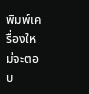พิมพ์เครื่องใหม่จะตอบ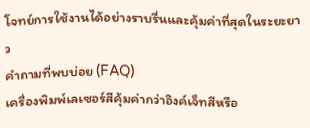โจทย์การใช้งานได้อย่างราบรื่นและคุ้มค่าที่สุดในระยะยาว
คำถามที่พบบ่อย (FAQ)
เครื่องพิมพ์เลเซอร์สีคุ้มค่ากว่าอิงค์เจ็ทสีหรือ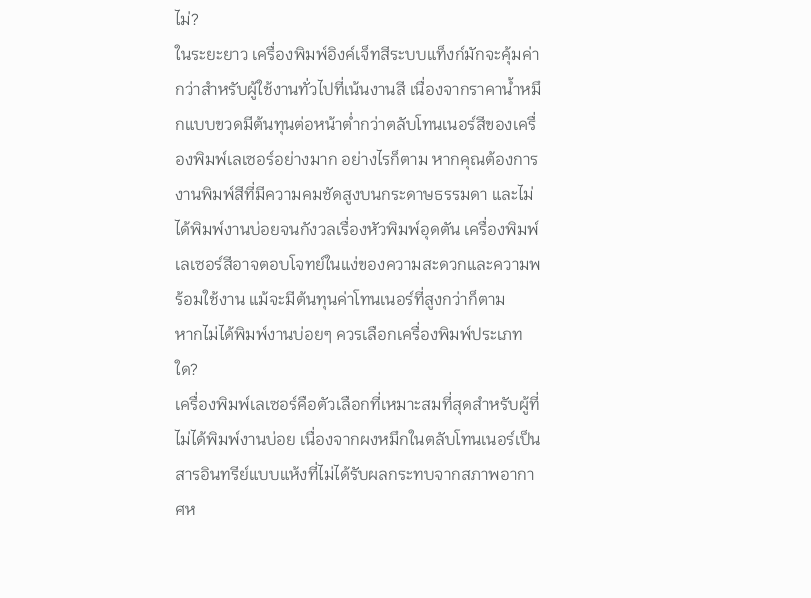ไม่?
ในระยะยาว เครื่องพิมพ์อิงค์เจ็ทสีระบบแท็งก์มักจะคุ้มค่ากว่าสำหรับผู้ใช้งานทั่วไปที่เน้นงานสี เนื่องจากราคาน้ำหมึกแบบขวดมีต้นทุนต่อหน้าต่ำกว่าตลับโทนเนอร์สีของเครื่องพิมพ์เลเซอร์อย่างมาก อย่างไรก็ตาม หากคุณต้องการงานพิมพ์สีที่มีความคมชัดสูงบนกระดาษธรรมดา และไม่ได้พิมพ์งานบ่อยจนกังวลเรื่องหัวพิมพ์อุดตัน เครื่องพิมพ์เลเซอร์สีอาจตอบโจทย์ในแง่ของความสะดวกและความพร้อมใช้งาน แม้จะมีต้นทุนค่าโทนเนอร์ที่สูงกว่าก็ตาม
หากไม่ได้พิมพ์งานบ่อยๆ ควรเลือกเครื่องพิมพ์ประเภทใด?
เครื่องพิมพ์เลเซอร์คือตัวเลือกที่เหมาะสมที่สุดสำหรับผู้ที่ไม่ได้พิมพ์งานบ่อย เนื่องจากผงหมึกในตลับโทนเนอร์เป็นสารอินทรีย์แบบแห้งที่ไม่ได้รับผลกระทบจากสภาพอากาศห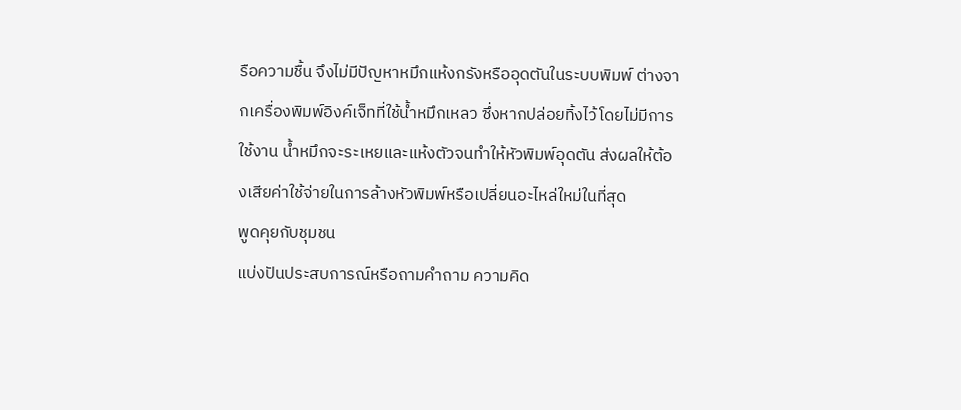รือความชื้น จึงไม่มีปัญหาหมึกแห้งกรังหรืออุดตันในระบบพิมพ์ ต่างจากเครื่องพิมพ์อิงค์เจ็ทที่ใช้น้ำหมึกเหลว ซึ่งหากปล่อยทิ้งไว้โดยไม่มีการใช้งาน น้ำหมึกจะระเหยและแห้งตัวจนทำให้หัวพิมพ์อุดตัน ส่งผลให้ต้องเสียค่าใช้จ่ายในการล้างหัวพิมพ์หรือเปลี่ยนอะไหล่ใหม่ในที่สุด
พูดคุยกับชุมชน
แบ่งปันประสบการณ์หรือถามคำถาม ความคิด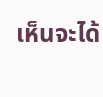เห็นจะได้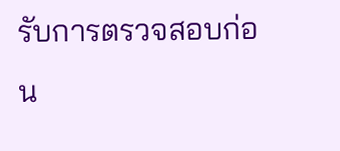รับการตรวจสอบก่อน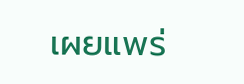เผยแพร่